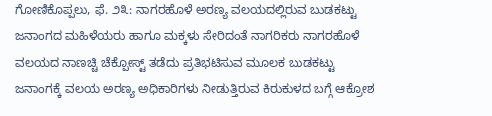ಗೋಣಿಕೊಪ್ಪಲು, ಫೆ. ೨೩: ನಾಗರಹೊಳೆ ಅರಣ್ಯ ವಲಯದಲ್ಲಿರುವ ಬುಡಕಟ್ಟು ಜನಾಂಗದ ಮಹಿಳೆಯರು ಹಾಗೂ ಮಕ್ಕಳು ಸೇರಿದಂತೆ ನಾಗರಿಕರು ನಾಗರಹೊಳೆ ವಲಯದ ನಾಣಚ್ಚಿ ಚೆಕ್ಪೋಸ್ಟ್ ತಡೆದು ಪ್ರತಿಭಟಿಸುವ ಮೂಲಕ ಬುಡಕಟ್ಟು ಜನಾಂಗಕ್ಕೆ ವಲಯ ಅರಣ್ಯ ಅಧಿಕಾರಿಗಳು ನೀಡುತ್ತಿರುವ ಕಿರುಕುಳದ ಬಗ್ಗೆ ಆಕ್ರೋಶ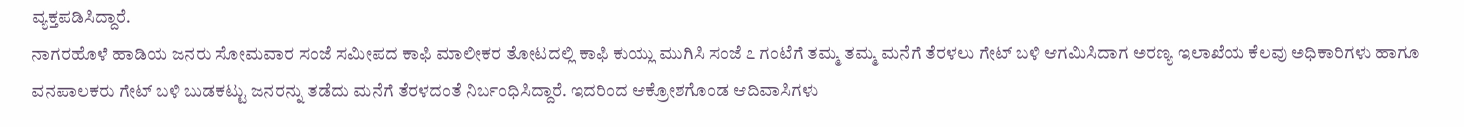ವ್ಯಕ್ತಪಡಿಸಿದ್ದಾರೆ.
ನಾಗರಹೊಳೆ ಹಾಡಿಯ ಜನರು ಸೋಮವಾರ ಸಂಜೆ ಸಮೀಪದ ಕಾಫಿ ಮಾಲೀಕರ ತೋಟದಲ್ಲಿ ಕಾಫಿ ಕುಯ್ಲು ಮುಗಿಸಿ ಸಂಜೆ ೭ ಗಂಟೆಗೆ ತಮ್ಮ ತಮ್ಮ ಮನೆಗೆ ತೆರಳಲು ಗೇಟ್ ಬಳಿ ಆಗಮಿಸಿದಾಗ ಅರಣ್ಯ ಇಲಾಖೆಯ ಕೆಲವು ಅಧಿಕಾರಿಗಳು ಹಾಗೂ ವನಪಾಲಕರು ಗೇಟ್ ಬಳಿ ಬುಡಕಟ್ಟು ಜನರನ್ನು ತಡೆದು ಮನೆಗೆ ತೆರಳದಂತೆ ನಿರ್ಬಂಧಿಸಿದ್ದಾರೆ. ಇದರಿಂದ ಆಕ್ರೋಶಗೊಂಡ ಆದಿವಾಸಿಗಳು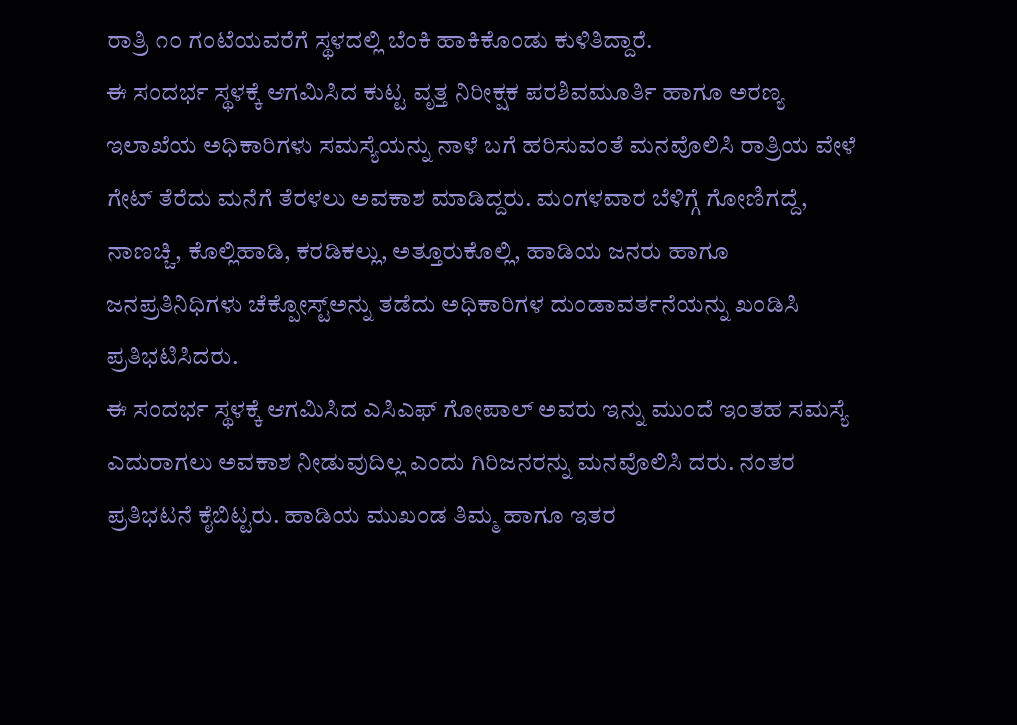ರಾತ್ರಿ ೧೦ ಗಂಟೆಯವರೆಗೆ ಸ್ಥಳದಲ್ಲಿ ಬೆಂಕಿ ಹಾಕಿಕೊಂಡು ಕುಳಿತಿದ್ದಾರೆ.
ಈ ಸಂದರ್ಭ ಸ್ಥಳಕ್ಕೆ ಆಗಮಿಸಿದ ಕುಟ್ಟ ವೃತ್ತ ನಿರೀಕ್ಷಕ ಪರಶಿವಮೂರ್ತಿ ಹಾಗೂ ಅರಣ್ಯ ಇಲಾಖೆಯ ಅಧಿಕಾರಿಗಳು ಸಮಸ್ಯೆಯನ್ನು ನಾಳೆ ಬಗೆ ಹರಿಸುವಂತೆ ಮನವೊಲಿಸಿ ರಾತ್ರಿಯ ವೇಳೆ ಗೇಟ್ ತೆರೆದು ಮನೆಗೆ ತೆರಳಲು ಅವಕಾಶ ಮಾಡಿದ್ದರು. ಮಂಗಳವಾರ ಬೆಳಿಗ್ಗೆ ಗೋಣಿಗದ್ದೆ, ನಾಣಚ್ಚಿ, ಕೊಲ್ಲಿಹಾಡಿ, ಕರಡಿಕಲ್ಲು, ಅತ್ತೂರುಕೊಲ್ಲಿ, ಹಾಡಿಯ ಜನರು ಹಾಗೂ ಜನಪ್ರತಿನಿಧಿಗಳು ಚೆಕ್ಪೋಸ್ಟ್ಅನ್ನು ತಡೆದು ಅಧಿಕಾರಿಗಳ ದುಂಡಾವರ್ತನೆಯನ್ನು ಖಂಡಿಸಿ ಪ್ರತಿಭಟಿಸಿದರು.
ಈ ಸಂದರ್ಭ ಸ್ಥಳಕ್ಕೆ ಆಗಮಿಸಿದ ಎಸಿಎಫ್ ಗೋಪಾಲ್ ಅವರು ಇನ್ನು ಮುಂದೆ ಇಂತಹ ಸಮಸ್ಯೆ ಎದುರಾಗಲು ಅವಕಾಶ ನೀಡುವುದಿಲ್ಲ ಎಂದು ಗಿರಿಜನರನ್ನು ಮನವೊಲಿಸಿ ದರು. ನಂತರ ಪ್ರತಿಭಟನೆ ಕೈಬಿಟ್ಟರು. ಹಾಡಿಯ ಮುಖಂಡ ತಿಮ್ಮ ಹಾಗೂ ಇತರ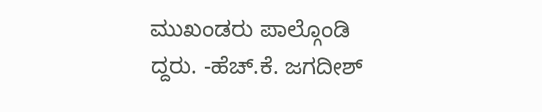ಮುಖಂಡರು ಪಾಲ್ಗೊಂಡಿ ದ್ದರು. -ಹೆಚ್.ಕೆ. ಜಗದೀಶ್